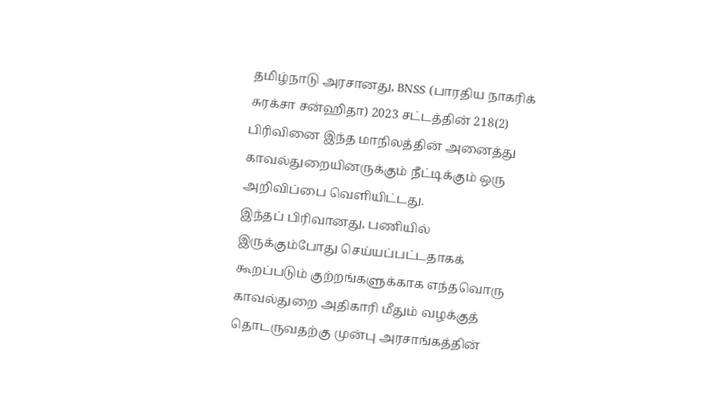தமிழ்நாடு அரசானது, BNSS (பாரதிய நாகரிக் சுரக்சா சன்ஹிதா) 2023 சட்டத்தின் 218(2) பிரிவினை இந்த மாநிலத்தின் அனைத்து காவல்துறையினருக்கும் நீட்டிக்கும் ஒரு அறிவிப்பை வெளியிட்டது.
இந்தப் பிரிவானது, பணியில் இருக்கும்போது செய்யப்பட்டதாகக் கூறப்படும் குற்றங்களுக்காக எந்தவொரு காவல்துறை அதிகாரி மீதும் வழக்குத் தொடருவதற்கு முன்பு அரசாங்கத்தின்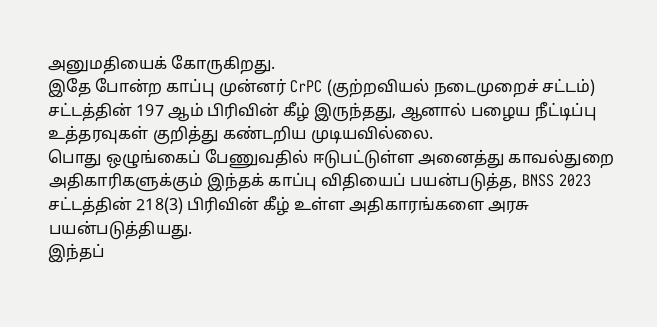அனுமதியைக் கோருகிறது.
இதே போன்ற காப்பு முன்னர் CrPC (குற்றவியல் நடைமுறைச் சட்டம்) சட்டத்தின் 197 ஆம் பிரிவின் கீழ் இருந்தது, ஆனால் பழைய நீட்டிப்பு உத்தரவுகள் குறித்து கண்டறிய முடியவில்லை.
பொது ஒழுங்கைப் பேணுவதில் ஈடுபட்டுள்ள அனைத்து காவல்துறை அதிகாரிகளுக்கும் இந்தக் காப்பு விதியைப் பயன்படுத்த, BNSS 2023 சட்டத்தின் 218(3) பிரிவின் கீழ் உள்ள அதிகாரங்களை அரசு பயன்படுத்தியது.
இந்தப்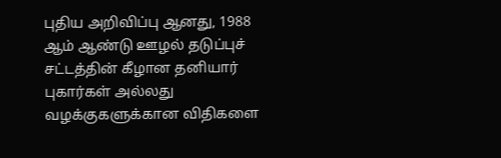புதிய அறிவிப்பு ஆனது, 1988 ஆம் ஆண்டு ஊழல் தடுப்புச் சட்டத்தின் கீழான தனியார் புகார்கள் அல்லது வழக்குகளுக்கான விதிகளை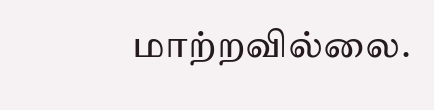மாற்றவில்லை.